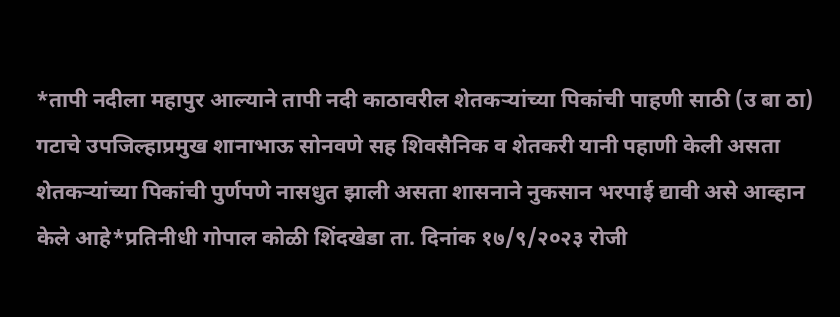*तापी नदीला महापुर आल्याने तापी नदी काठावरील शेतकऱ्यांच्या पिकांची पाहणी साठी (उ बा ठा) गटाचे उपजिल्हाप्रमुख शानाभाऊ सोनवणे सह शिवसैनिक व शेतकरी यानी पहाणी केली असता शेतकऱ्यांच्या पिकांची पुर्णपणे नासधुत झाली असता शासनाने नुकसान भरपाई द्यावी असे आव्हान केले आहे*प्रतिनीधी गोपाल कोळी शिंदखेडा ता. दिनांक १७/९/२०२३ रोजी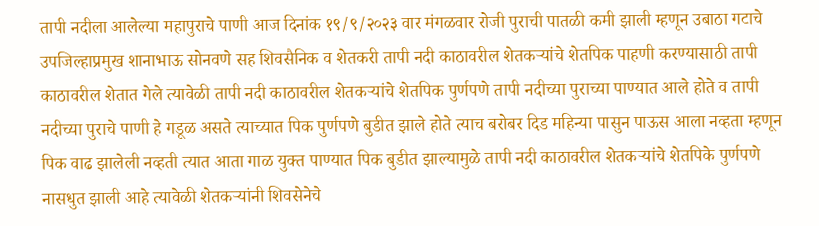तापी नदीला आलेल्या महापुराचे पाणी आज दिनांक १९/९/२०२३ वार मंगळवार रोजी पुराची पातळी कमी झाली म्हणून उबाठा गटाचे उपजिल्हाप्रमुख शानाभाऊ सोनवणे सह शिवसैनिक व शेतकरी तापी नदी काठावरील शेतकऱ्यांचे शेतपिक पाहणी करण्यासाठी तापी काठावरील शेतात गेले त्यावेळी तापी नदी काठावरील शेतकऱ्यांचे शेतपिक पुर्णपणे तापी नदीच्या पुराच्या पाण्यात आले होते व तापी नदीच्या पुराचे पाणी हे गडूळ असते त्याच्यात पिक पुर्णपणे बुडीत झाले होते त्याच बरोबर दिड महिन्या पासुन पाऊस आला नव्हता म्हणून पिक वाढ झालेली नव्हती त्यात आता गाळ युक्त पाण्यात पिक बुडीत झाल्यामुळे तापी नदी काठावरील शेतकऱ्यांचे शेतपिके पुर्णपणे नासधुत झाली आहे त्यावेळी शेतकऱ्यांनी शिवसेनेचे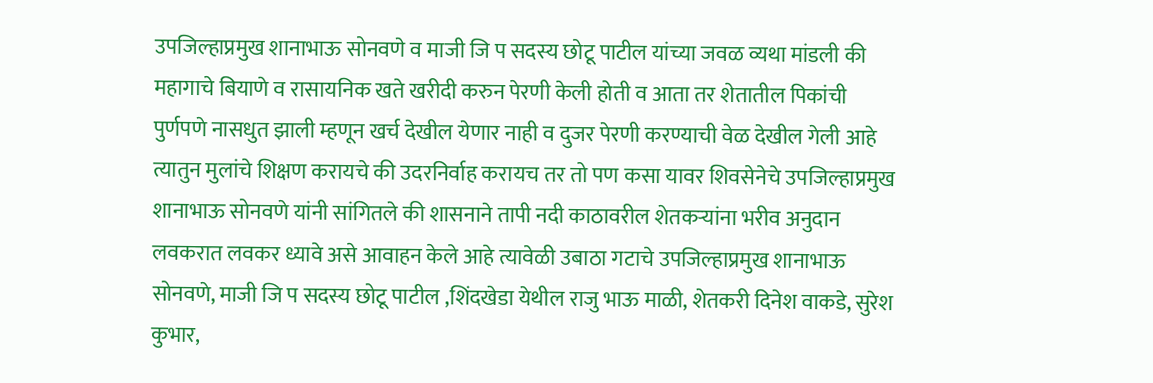उपजिल्हाप्रमुख शानाभाऊ सोनवणे व माजी जि प सदस्य छोटू पाटील यांच्या जवळ व्यथा मांडली की महागाचे बियाणे व रासायनिक खते खरीदी करुन पेरणी केली होती व आता तर शेतातील पिकांची पुर्णपणे नासधुत झाली म्हणून खर्च देखील येणार नाही व दुजर पेरणी करण्याची वेळ देखील गेली आहे त्यातुन मुलांचे शिक्षण करायचे की उदरनिर्वाह करायच तर तो पण कसा यावर शिवसेनेचे उपजिल्हाप्रमुख शानाभाऊ सोनवणे यांनी सांगितले की शासनाने तापी नदी काठावरील शेतकऱ्यांना भरीव अनुदान लवकरात लवकर ध्यावे असे आवाहन केले आहे त्यावेळी उबाठा गटाचे उपजिल्हाप्रमुख शानाभाऊ सोनवणे, माजी जि प सदस्य छोटू पाटील ,शिंदखेडा येथील राजु भाऊ माळी, शेतकरी दिनेश वाकडे, सुरेश कुभार,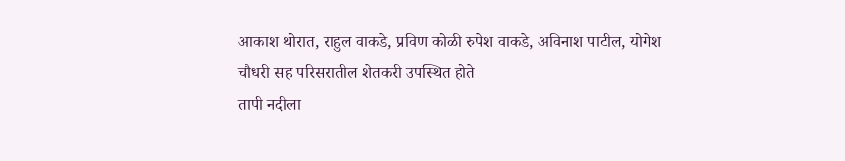आकाश थोरात, राहुल वाकडे, प्रविण कोळी रुपेश वाकडे, अविनाश पाटील, योगेश चौधरी सह परिसरातील शेतकरी उपस्थित होते
तापी नदीला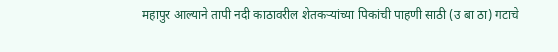महापुर आल्याने तापी नदी काठावरील शेतकऱ्यांच्या पिकांची पाहणी साठी (उ बा ठा) गटाचे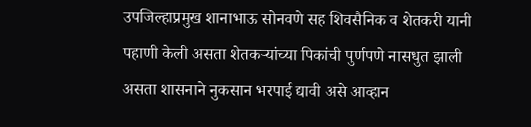उपजिल्हाप्रमुख शानाभाऊ सोनवणे सह शिवसैनिक व शेतकरी यानी पहाणी केली असता शेतकऱ्यांच्या पिकांची पुर्णपणे नासधुत झाली असता शासनाने नुकसान भरपाई द्यावी असे आव्हान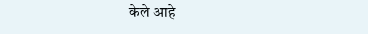केले आहे